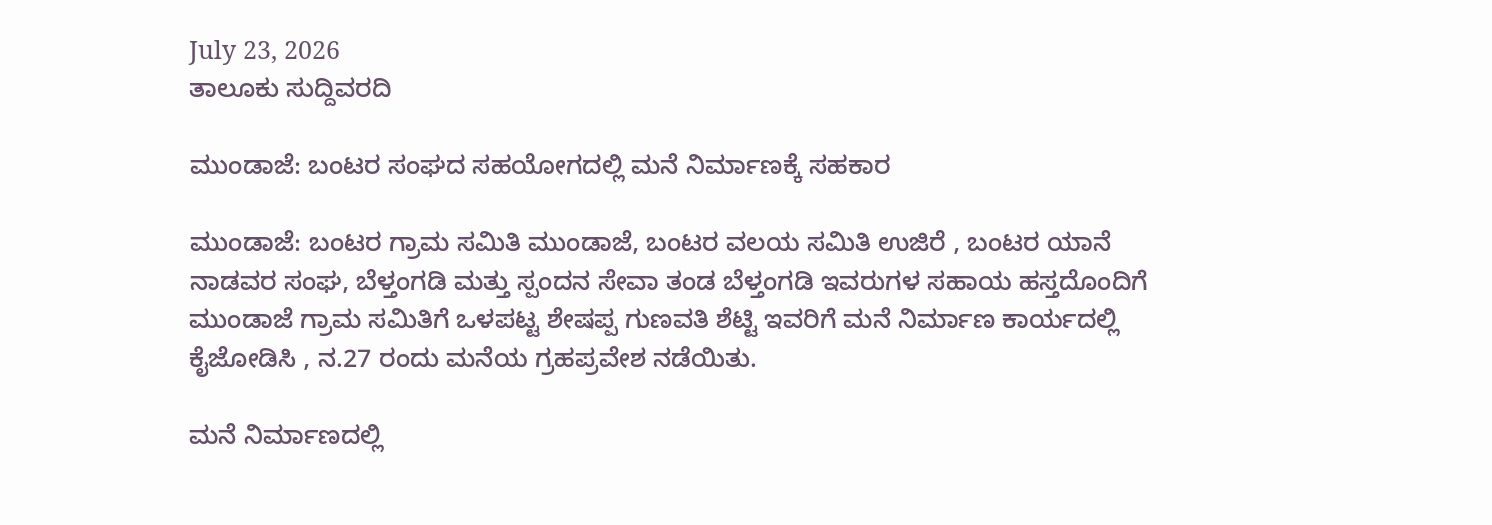July 23, 2026
ತಾಲೂಕು ಸುದ್ದಿವರದಿ

ಮುಂಡಾಜೆ: ಬಂಟರ ಸಂಘದ ಸಹಯೋಗದಲ್ಲಿ ಮನೆ ನಿರ್ಮಾಣಕ್ಕೆ ಸಹಕಾರ

ಮುಂಡಾಜೆ: ಬಂಟರ ಗ್ರಾಮ ಸಮಿತಿ ಮುಂಡಾಜೆ, ಬಂಟರ ವಲಯ ಸಮಿತಿ ಉಜಿರೆ , ಬಂಟರ ಯಾನೆ ನಾಡವರ ಸಂಘ, ಬೆಳ್ತಂಗಡಿ ಮತ್ತು ಸ್ಪಂದನ ಸೇವಾ ತಂಡ ಬೆಳ್ತಂಗಡಿ ಇವರುಗಳ ಸಹಾಯ ಹಸ್ತದೊಂದಿಗೆ ಮುಂಡಾಜೆ ಗ್ರಾಮ ಸಮಿತಿಗೆ ಒಳಪಟ್ಟ ಶೇಷಪ್ಪ ಗುಣವತಿ ಶೆಟ್ಟಿ ಇವರಿಗೆ ಮನೆ ನಿರ್ಮಾಣ ಕಾರ್ಯದಲ್ಲಿ ಕೈಜೋಡಿಸಿ , ನ.27 ರಂದು ಮನೆಯ ಗ್ರಹಪ್ರವೇಶ ನಡೆಯಿತು.

ಮನೆ ನಿರ್ಮಾಣದಲ್ಲಿ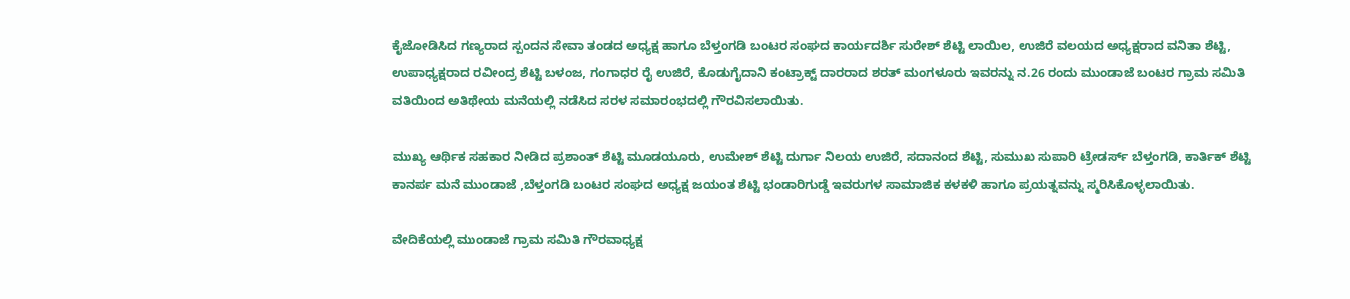ಕೈಜೋಡಿಸಿದ ಗಣ್ಯರಾದ ಸ್ಪಂದನ ಸೇವಾ ತಂಡದ ಅಧ್ಯಕ್ಷ ಹಾಗೂ ಬೆಳ್ತಂಗಡಿ ಬಂಟರ ಸಂಘದ ಕಾರ್ಯದರ್ಶಿ ಸುರೇಶ್ ಶೆಟ್ಟಿ ಲಾಯಿಲ, ಉಜಿರೆ ವಲಯದ ಅಧ್ಯಕ್ಷರಾದ ವನಿತಾ ಶೆಟ್ಟಿ, ಉಪಾಧ್ಯಕ್ಷರಾದ ರವೀಂದ್ರ ಶೆಟ್ಟಿ ಬಳಂಜ, ಗಂಗಾಧರ ರೈ ಉಜಿರೆ, ಕೊಡುಗೈದಾನಿ ಕಂಟ್ರಾಕ್ಟ್ ದಾರರಾದ ಶರತ್ ಮಂಗಳೂರು ಇವರನ್ನು ನ.26 ರಂದು ಮುಂಡಾಜೆ ಬಂಟರ ಗ್ರಾಮ ಸಮಿತಿ ವತಿಯಿಂದ ಅತಿಥೇಯ ಮನೆಯಲ್ಲಿ ನಡೆಸಿದ ಸರಳ ಸಮಾರಂಭದಲ್ಲಿ ಗೌರವಿಸಲಾಯಿತು.

ಮುಖ್ಯ ಆರ್ಥಿಕ ಸಹಕಾರ ನೀಡಿದ ಪ್ರಶಾಂತ್ ಶೆಟ್ಟಿ ಮೂಡಯೂರು, ಉಮೇಶ್ ಶೆಟ್ಟಿ ದುರ್ಗಾ ನಿಲಯ ಉಜಿರೆ, ಸದಾನಂದ ಶೆಟ್ಟಿ, ಸುಮುಖ ಸುಪಾರಿ ಟ್ರೇಡರ್ಸ್ ಬೆಳ್ತಂಗಡಿ, ಕಾರ್ತಿಕ್ ಶೆಟ್ಟಿ ಕಾನರ್ಪ ಮನೆ ಮುಂಡಾಜೆ ,ಬೆಳ್ತಂಗಡಿ ಬಂಟರ ಸಂಘದ ಅಧ್ಯಕ್ಷ ಜಯಂತ ಶೆಟ್ಟಿ ಭಂಡಾರಿಗುಡ್ಡೆ ಇವರುಗಳ ಸಾಮಾಜಿಕ ಕಳಕಳಿ ಹಾಗೂ ಪ್ರಯತ್ನವನ್ನು ಸ್ಮರಿಸಿಕೊಳ್ಳಲಾಯಿತು.

ವೇದಿಕೆಯಲ್ಲಿ ಮುಂಡಾಜೆ ಗ್ರಾಮ ಸಮಿತಿ ಗೌರವಾಧ್ಯಕ್ಷ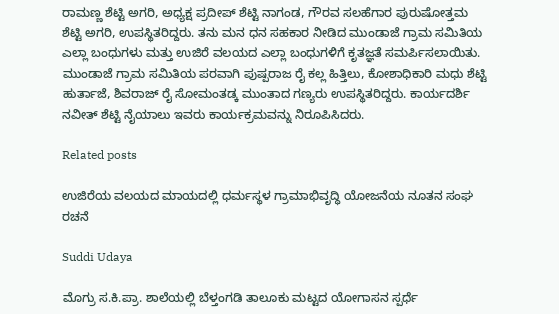ರಾಮಣ್ಣ ಶೆಟ್ಟಿ ಅಗರಿ, ಅಧ್ಯಕ್ಷ ಪ್ರದೀಪ್ ಶೆಟ್ಟಿ ನಾಗಂಡ, ಗೌರವ ಸಲಹೆಗಾರ ಪುರುಷೋತ್ತಮ ಶೆಟ್ಟಿ ಅಗರಿ, ಉಪಸ್ಥಿತರಿದ್ದರು. ತನು ಮನ ಧನ ಸಹಕಾರ ನೀಡಿದ ಮುಂಡಾಜೆ ಗ್ರಾಮ ಸಮಿತಿಯ ಎಲ್ಲಾ ಬಂಧುಗಳು ಮತ್ತು ಉಜಿರೆ ವಲಯದ ಎಲ್ಲಾ ಬಂಧುಗಳಿಗೆ ಕೃತಜ್ಞತೆ ಸಮರ್ಪಿಸಲಾಯಿತು. ಮುಂಡಾಜೆ ಗ್ರಾಮ ಸಮಿತಿಯ ಪರವಾಗಿ ಪುಷ್ಪರಾಜ ರೈ ಕಲ್ಲ ಹಿತ್ತಿಲು, ಕೋಶಾಧಿಕಾರಿ ಮಧು ಶೆಟ್ಟಿ ಹುರ್ತಾಜೆ, ಶಿವರಾಜ್ ರೈ ಸೋಮಂತಡ್ಕ ಮುಂತಾದ ಗಣ್ಯರು ಉಪಸ್ಥಿತರಿದ್ದರು. ಕಾರ್ಯದರ್ಶಿ ನವೀತ್ ಶೆಟ್ಟಿ ನೈಯಾಲು ಇವರು ಕಾರ್ಯಕ್ರಮವನ್ನು ನಿರೂಪಿಸಿದರು.

Related posts

ಉಜಿರೆಯ ವಲಯದ ಮಾಯದಲ್ಲಿ ಧರ್ಮಸ್ಥಳ ಗ್ರಾಮಾಭಿವೃದ್ಧಿ ಯೋಜನೆಯ ನೂತನ ಸಂಘ ರಚನೆ

Suddi Udaya

ಮೊಗ್ರು ಸ.ಕಿ.ಪ್ರಾ. ಶಾಲೆಯಲ್ಲಿ ಬೆಳ್ತಂಗಡಿ ತಾಲೂಕು ಮಟ್ಟದ ಯೋಗಾಸನ ಸ್ಪರ್ಧೆ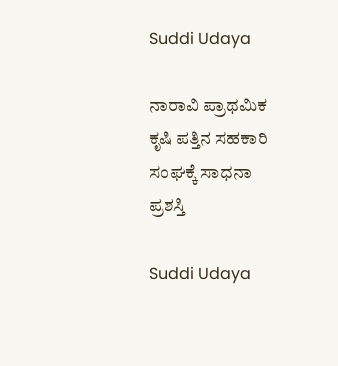Suddi Udaya

ನಾರಾವಿ ಪ್ರಾಥಮಿಕ ಕೃಷಿ ಪತ್ತಿನ ಸಹಕಾರಿ ಸಂಘಕ್ಕೆ ಸಾಧನಾ ಪ್ರಶಸ್ತಿ

Suddi Udaya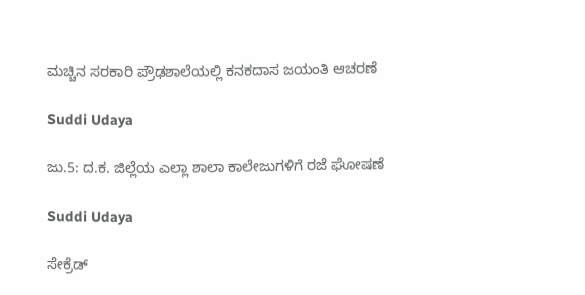ಮಚ್ಚಿನ ಸರಕಾರಿ ಪ್ರೌಢಶಾಲೆಯಲ್ಲಿ ಕನಕದಾಸ ಜಯಂತಿ ಆಚರಣೆ

Suddi Udaya

ಜು.5: ದ.ಕ. ಜಿಲ್ಲೆಯ ಎಲ್ಲಾ ಶಾಲಾ ಕಾಲೇಜುಗಳಿಗೆ ರಜೆ ಘೋಷಣೆ

Suddi Udaya

ಸೇಕ್ರೆಡ್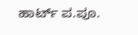ಹಾರ್ಟ್ ಪ.ಪೂ.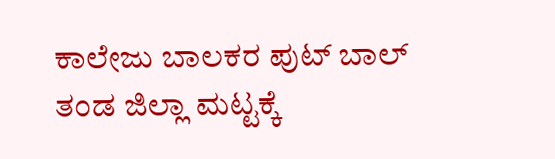ಕಾಲೇಜು ಬಾಲಕರ ಪುಟ್ ಬಾಲ್ ತಂಡ ಜಿಲ್ಲಾ ಮಟ್ಟಕ್ಕೆ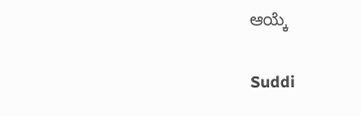ಆಯ್ಕೆ

Suddi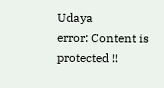Udaya
error: Content is protected !!